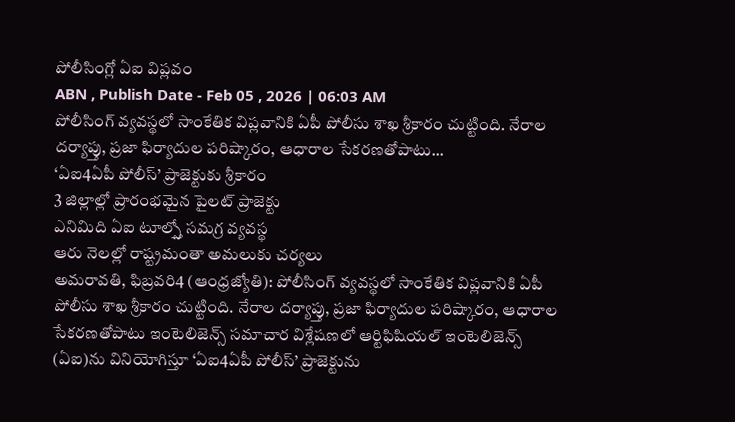పోలీసింగ్లో ఏఐ విప్లవం
ABN , Publish Date - Feb 05 , 2026 | 06:03 AM
పోలీసింగ్ వ్యవస్థలో సాంకేతిక విప్లవానికి ఏపీ పోలీసు శాఖ శ్రీకారం చుట్టింది. నేరాల దర్యాప్తు, ప్రజా ఫిర్యాదుల పరిష్కారం, ఆధారాల సేకరణతోపాటు...
‘ఏఐ4ఏపీ పోలీస్’ ప్రాజెక్టుకు శ్రీకారం
3 జిల్లాల్లో ప్రారంభమైన పైలట్ ప్రాజెక్టు
ఎనిమిది ఏఐ టూల్స్తో సమగ్ర వ్యవస్థ
ఆరు నెలల్లో రాష్ట్రమంతా అమలుకు చర్యలు
అమరావతి, ఫిబ్రవరి4 (ఆంధ్రజ్యోతి): పోలీసింగ్ వ్యవస్థలో సాంకేతిక విప్లవానికి ఏపీ పోలీసు శాఖ శ్రీకారం చుట్టింది. నేరాల దర్యాప్తు, ప్రజా ఫిర్యాదుల పరిష్కారం, ఆధారాల సేకరణతోపాటు ఇంటెలిజెన్స్ సమాచార విశ్లేషణలో ఆర్టిఫిషియల్ ఇంటెలిజెన్స్ (ఏఐ)ను వినియోగిస్తూ ‘ఏఐ4ఏపీ పోలీస్’ ప్రాజెక్టును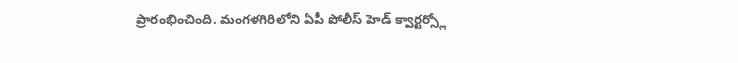ప్రారంభించింది. మంగళగిరిలోని ఏపీ పోలీస్ హెడ్ క్వార్టర్స్లో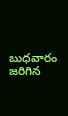బుధవారం జరిగిన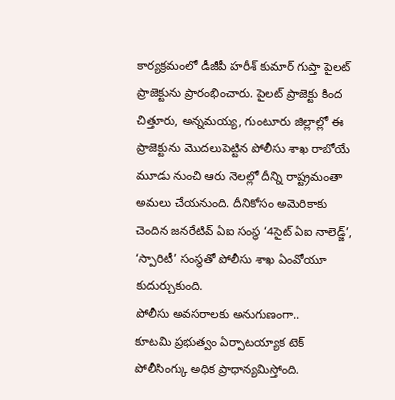కార్యక్రమంలో డీజీపీ హరీశ్ కుమార్ గుప్తా పైలట్ ప్రాజెక్టును ప్రారంభించారు. పైలట్ ప్రాజెక్టు కింద చిత్తూరు, అన్నమయ్య, గుంటూరు జిల్లాల్లో ఈ ప్రాజెక్టును మొదలుపెట్టిన పోలీసు శాఖ రాబోయే మూడు నుంచి ఆరు నెలల్లో దీన్ని రాష్ట్రమంతా అమలు చేయనుంది. దీనికోసం అమెరికాకు చెందిన జనరేటివ్ ఏఐ సంస్థ ‘4సైట్ ఏఐ నాలెడ్జ్’, ‘స్పారిటీ’ సంస్థతో పోలీసు శాఖ ఏంవోయూ కుదుర్చుకుంది.
పోలీసు అవసరాలకు అనుగుణంగా..
కూటమి ప్రభుత్వం ఏర్పాటయ్యాక టెక్ పోలీసింగ్కు అధిక ప్రాధాన్యమిస్తోంది.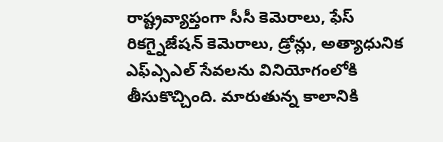రాష్ట్రవ్యాప్తంగా సీసీ కెమెరాలు, ఫేస్ రికగ్నైజేషన్ కెమెరాలు, డ్రోన్లు, అత్యాధునిక ఎఫ్ఎ్సఎల్ సేవలను వినియోగంలోకి తీసుకొచ్చింది. మారుతున్న కాలానికి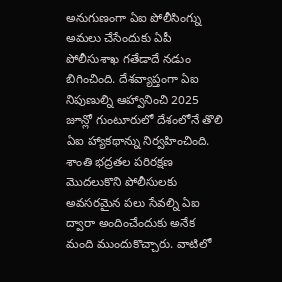అనుగుణంగా ఏఐ పోలీసింగ్ను అమలు చేసేందుకు ఏపీ పోలీసుశాఖ గతేడాదే నడుం బిగించింది. దేశవ్యాప్తంగా ఏఐ నిపుణుల్ని ఆహ్వానించి 2025 జూన్లో గుంటూరులో దేశంలోనే తొలి ఏఐ హ్యాకథాన్ను నిర్వహించింది. శాంతి భద్రతల పరిరక్షణ మొదలుకొని పోలీసులకు అవసరమైన పలు సేవల్ని ఏఐ ద్వారా అందించేందుకు అనేక మంది ముందుకొచ్చారు. వాటిలో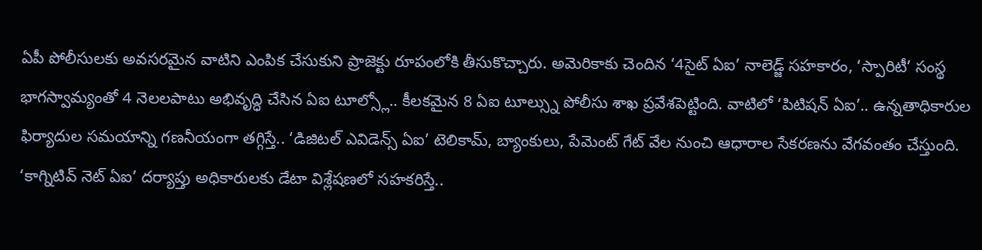ఏపీ పోలీసులకు అవసరమైన వాటిని ఎంపిక చేసుకుని ప్రాజెక్టు రూపంలోకి తీసుకొచ్చారు. అమెరికాకు చెందిన ‘4సైట్ ఏఐ’ నాలెడ్జ్ సహకారం, ‘స్పారిటీ’ సంస్థ భాగస్వామ్యంతో 4 నెలలపాటు అభివృద్ధి చేసిన ఏఐ టూల్స్లో.. కీలకమైన 8 ఏఐ టూల్స్ను పోలీసు శాఖ ప్రవేశపెట్టింది. వాటిలో ‘పిటిషన్ ఏఐ’.. ఉన్నతాధికారుల ఫిర్యాదుల సమయాన్ని గణనీయంగా తగ్గిస్తే.. ‘డిజిటల్ ఎవిడెన్స్ ఏఐ’ టెలికామ్, బ్యాంకులు, పేమెంట్ గేట్ వేల నుంచి ఆధారాల సేకరణను వేగవంతం చేస్తుంది. ‘కాగ్నిటివ్ నెట్ ఏఐ’ దర్యాప్తు అధికారులకు డేటా విశ్లేషణలో సహకరిస్తే..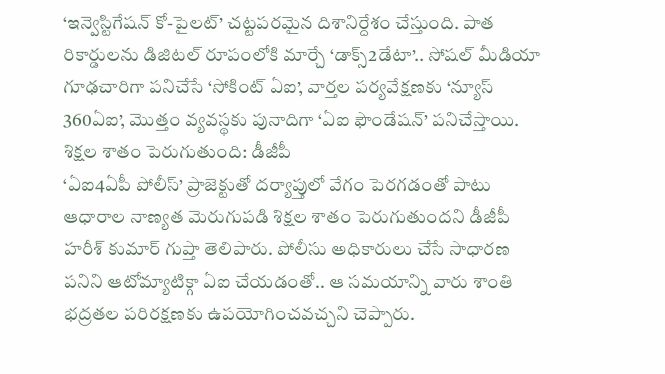‘ఇన్వెస్టిగేషన్ కో-పైలట్’ చట్టపరమైన దిశానిర్దేశం చేస్తుంది. పాత రికార్డులను డిజిటల్ రూపంలోకి మార్చే ‘డాక్స్2డేటా’.. సోషల్ మీడియా గూఢచారిగా పనిచేసే ‘సోకింట్ ఏఐ’, వార్తల పర్యవేక్షణకు ‘న్యూస్ 360ఏఐ’, మొత్తం వ్యవస్థకు పునాదిగా ‘ఏఐ ఫౌండేషన్’ పనిచేస్తాయి.
శిక్షల శాతం పెరుగుతుంది: డీజీపీ
‘ఏఐ4ఏపీ పోలీస్’ ప్రాజెక్టుతో దర్యాప్తులో వేగం పెరగడంతో పాటు ఆధారాల నాణ్యత మెరుగుపడి శిక్షల శాతం పెరుగుతుందని డీజీపీ హరీశ్ కుమార్ గుప్తా తెలిపారు. పోలీసు అధికారులు చేసే సాధారణ పనిని ఆటోమ్యాటిక్గా ఏఐ చేయడంతో.. ఆ సమయాన్ని వారు శాంతి భద్రతల పరిరక్షణకు ఉపయోగించవచ్చని చెప్పారు.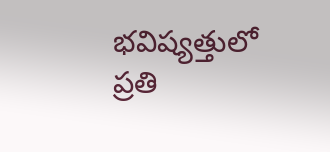భవిష్యత్తులో ప్రతి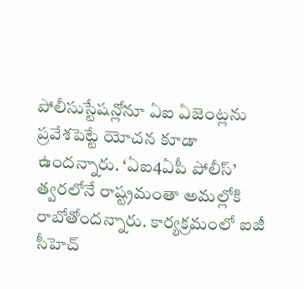పోలీసుస్టేషన్లోనూ ఏఐ ఏజెంట్లను ప్రవేశపెట్టే యోచన కూడా ఉందన్నారు. ‘ఏఐ4ఏపీ పోలీస్’ త్వరలోనే రాష్ట్రమంతా అమల్లోకి రాబోతోందన్నారు. కార్యక్రమంలో ఐజీ సీహెచ్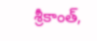శ్రీకాంత్,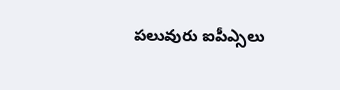పలువురు ఐపీఎ్సలు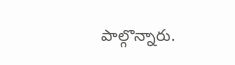పాల్గొన్నారు.